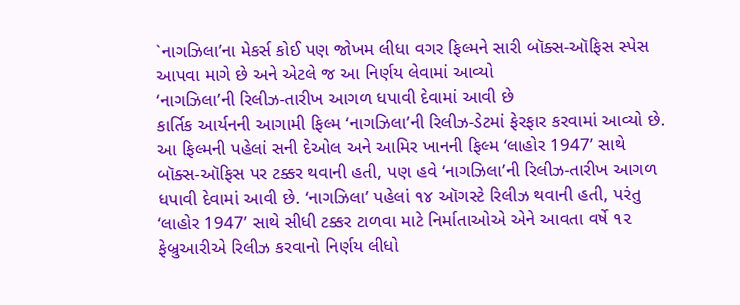`નાગઝિલા’ના મેકર્સ કોઈ પણ જોખમ લીધા વગર ફિલ્મને સારી બૉક્સ-ઑફિસ સ્પેસ આપવા માગે છે અને એટલે જ આ નિર્ણય લેવામાં આવ્યો
‘નાગઝિલા’ની રિલીઝ-તારીખ આગળ ધપાવી દેવામાં આવી છે
કાર્તિક આર્યનની આગામી ફિલ્મ ‘નાગઝિલા’ની રિલીઝ-ડેટમાં ફેરફાર કરવામાં આવ્યો છે. આ ફિલ્મની પહેલાં સની દેઓલ અને આમિર ખાનની ફિલ્મ ‘લાહોર 1947’ સાથે બૉક્સ-ઑફિસ પર ટક્કર થવાની હતી, પણ હવે ‘નાગઝિલા’ની રિલીઝ-તારીખ આગળ ધપાવી દેવામાં આવી છે. ‘નાગઝિલા’ પહેલાં ૧૪ ઑગસ્ટે રિલીઝ થવાની હતી, પરંતુ ‘લાહોર 1947’ સાથે સીધી ટક્કર ટાળવા માટે નિર્માતાઓએ એને આવતા વર્ષે ૧૨ ફેબ્રુઆરીએ રિલીઝ કરવાનો નિર્ણય લીધો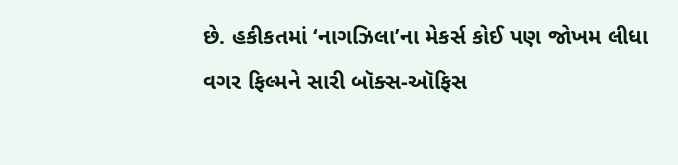છે. હકીકતમાં ‘નાગઝિલા’ના મેકર્સ કોઈ પણ જોખમ લીધા વગર ફિલ્મને સારી બૉક્સ-ઑફિસ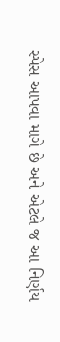સ્પેસ આપવા માગે છે અને એટલે જ આ નિર્ણય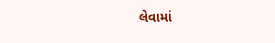લેવામાં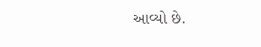આવ્યો છે.